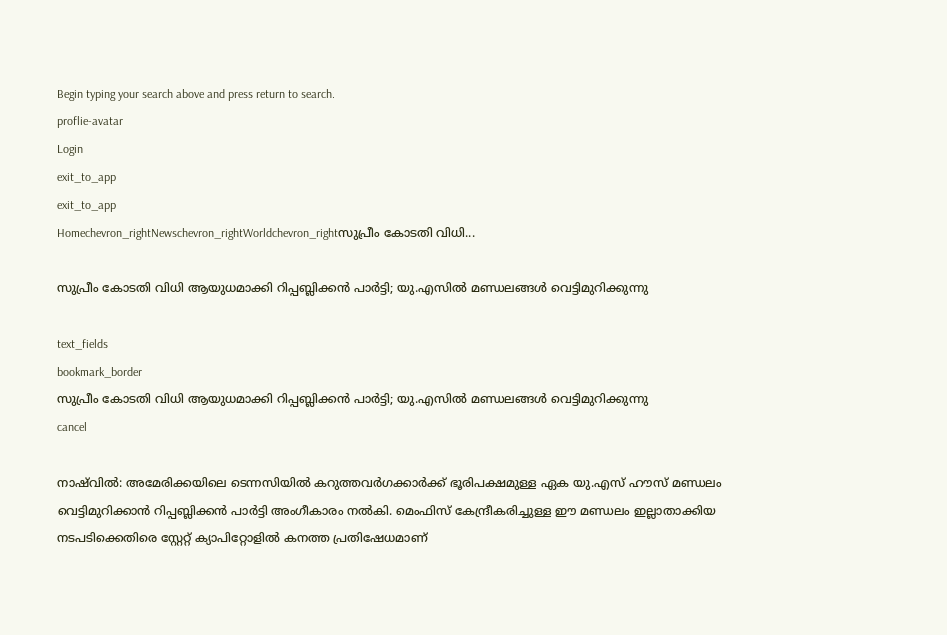Begin typing your search above and press return to search.
proflie-avatar
Login
exit_to_app
exit_to_app
Homechevron_rightNewschevron_rightWorldchevron_rightസുപ്രീം കോടതി വിധി...

സുപ്രീം കോടതി വിധി ആയുധമാക്കി റിപ്പബ്ലിക്കൻ പാർട്ടി; യു.എസിൽ മണ്ഡലങ്ങൾ വെട്ടിമുറിക്കുന്നു

text_fields
bookmark_border
സുപ്രീം കോടതി വിധി ആയുധമാക്കി റിപ്പബ്ലിക്കൻ പാർട്ടി; യു.എസിൽ മണ്ഡലങ്ങൾ വെട്ടിമുറിക്കുന്നു
cancel

നാഷ്‌വിൽ: അമേരിക്കയിലെ ടെന്നസിയിൽ കറുത്തവർഗക്കാർക്ക് ഭൂരിപക്ഷമുള്ള ഏക യു.എസ് ഹൗസ് മണ്ഡലം വെട്ടിമുറിക്കാൻ റിപ്പബ്ലിക്കൻ പാർട്ടി അംഗീകാരം നൽകി. മെംഫിസ് കേന്ദ്രീകരിച്ചുള്ള ഈ മണ്ഡലം ഇല്ലാതാക്കിയ നടപടിക്കെതിരെ സ്റ്റേറ്റ് ക്യാപിറ്റോളിൽ കനത്ത പ്രതിഷേധമാണ്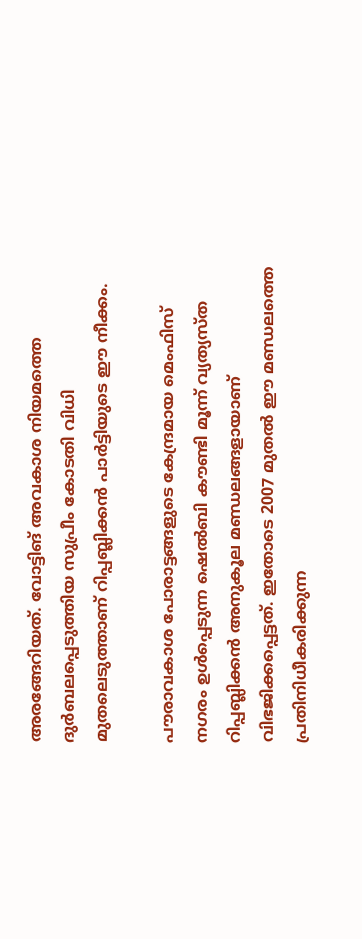അരങ്ങേറിയത്. വോട്ടിങ് അവകാശ നിയമത്തെ ദുർബലപ്പെടുത്തിയ സുപ്രീം കോടതി വിധി മുതലെടുത്താണ് റിപ്പബ്ലിക്കൻ പാർട്ടിയുടെ ഈ നീക്കം.

പൗരാവകാശ പോരാട്ടങ്ങളുടെ കേന്ദ്രമായ മെംഫിസ് നഗരം ഉൾപ്പെടുന്ന ഷെൽബി കൗണ്ടി മൂന്ന് വ്യത്യസ്ത റിപ്പബ്ലിക്കൻ അനുകൂല മണ്ഡലങ്ങളായാണ് വിഭജിക്കപ്പെട്ടത്. ഇതോടെ 2007 മുതൽ ഈ മണ്ഡലത്തെ പ്രതിനിധീകരിക്കുന്ന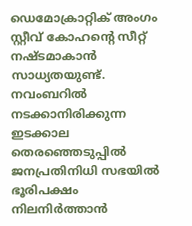ഡെമോക്രാറ്റിക് അംഗം സ്റ്റീവ് കോഹന്റെ സീറ്റ് നഷ്ടമാകാൻ സാധ്യതയുണ്ട്. നവംബറിൽ നടക്കാനിരിക്കുന്ന ഇടക്കാല തെരഞ്ഞെടുപ്പിൽ ജനപ്രതിനിധി സഭയിൽ ഭൂരിപക്ഷം നിലനിർത്താൻ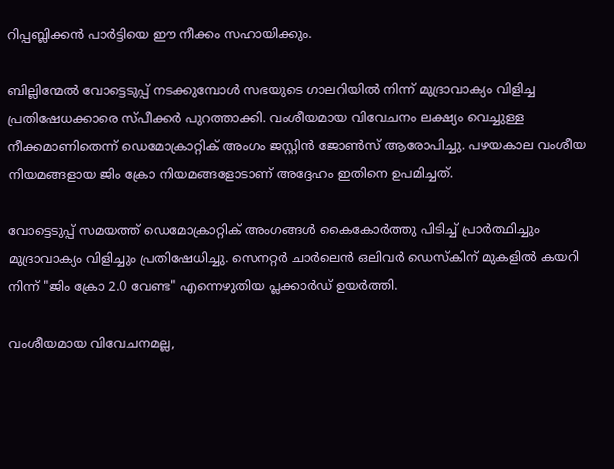റിപ്പബ്ലിക്കൻ പാർട്ടിയെ ഈ നീക്കം സഹായിക്കും.

ബില്ലിന്മേൽ വോട്ടെടുപ്പ് നടക്കുമ്പോൾ സഭയുടെ ഗാലറിയിൽ നിന്ന് മുദ്രാവാക്യം വിളിച്ച പ്രതിഷേധക്കാരെ സ്പീക്കർ പുറത്താക്കി. വംശീയമായ വിവേചനം ലക്ഷ്യം വെച്ചുള്ള നീക്കമാണിതെന്ന് ഡെമോക്രാറ്റിക് അംഗം ജസ്റ്റിൻ ജോൺസ് ആരോപിച്ചു. പഴയകാല വംശീയ നിയമങ്ങളായ ജിം ക്രോ നിയമങ്ങളോടാണ് അദ്ദേഹം ഇതിനെ ഉപമിച്ചത്.

വോട്ടെടുപ്പ് സമയത്ത് ഡെമോക്രാറ്റിക് അംഗങ്ങൾ കൈകോർത്തു പിടിച്ച് പ്രാർത്ഥിച്ചും മുദ്രാവാക്യം വിളിച്ചും പ്രതിഷേധിച്ചു. സെനറ്റർ ചാർലെൻ ഒലിവർ ഡെസ്കിന് മുകളിൽ കയറി നിന്ന് "ജിം ക്രോ 2.0 വേണ്ട" എന്നെഴുതിയ പ്ലക്കാർഡ് ഉയർത്തി.

വംശീയമായ വിവേചനമല്ല,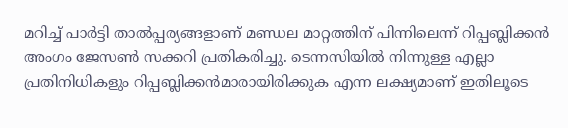മറിച്ച് പാർട്ടി താൽപ്പര്യങ്ങളാണ് മണ്ഡല മാറ്റത്തിന് പിന്നിലെന്ന് റിപ്പബ്ലിക്കൻ അംഗം ജേസൺ സക്കറി പ്രതികരിച്ചു. ടെന്നസിയിൽ നിന്നുള്ള എല്ലാ പ്രതിനിധികളും റിപ്പബ്ലിക്കൻമാരായിരിക്കുക എന്ന ലക്ഷ്യമാണ് ഇതിലൂടെ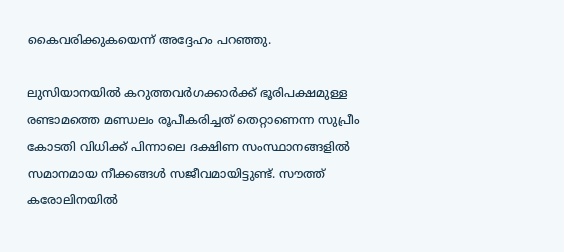കൈവരിക്കുകയെന്ന് അദ്ദേഹം പറഞ്ഞു.

ലുസിയാനയിൽ കറുത്തവർഗക്കാർക്ക് ഭൂരിപക്ഷമുള്ള രണ്ടാമത്തെ മണ്ഡലം രൂപീകരിച്ചത് തെറ്റാണെന്ന സുപ്രീം കോടതി വിധിക്ക് പിന്നാലെ ദക്ഷിണ സംസ്ഥാനങ്ങളിൽ സമാനമായ നീക്കങ്ങൾ സജീവമായിട്ടുണ്ട്. സൗത്ത് കരോലിനയിൽ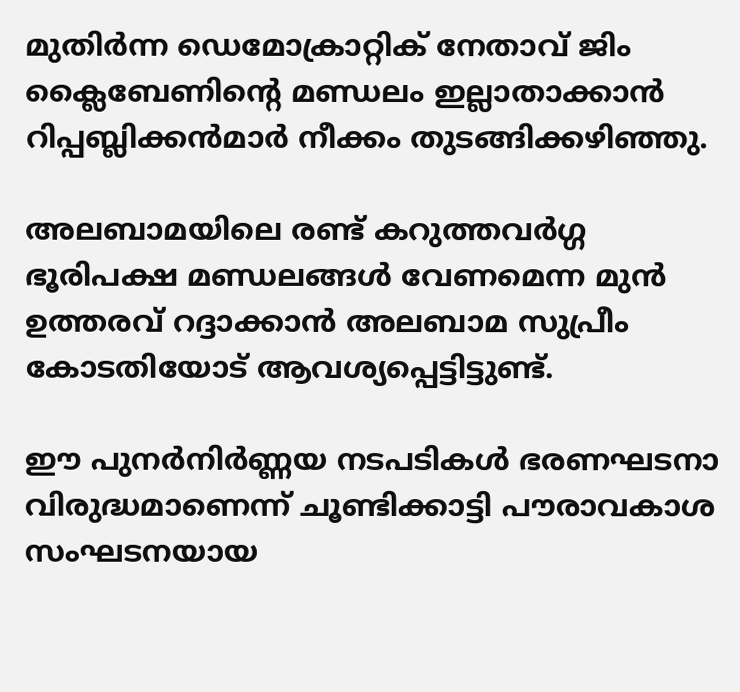മുതിർന്ന ഡെമോക്രാറ്റിക് നേതാവ് ജിം ക്ലൈബേണിന്റെ മണ്ഡലം ഇല്ലാതാക്കാൻ റിപ്പബ്ലിക്കൻമാർ നീക്കം തുടങ്ങിക്കഴിഞ്ഞു.

അലബാമയിലെ രണ്ട് കറുത്തവർഗ്ഗ ഭൂരിപക്ഷ മണ്ഡലങ്ങൾ വേണമെന്ന മുൻ ഉത്തരവ് റദ്ദാക്കാൻ അലബാമ സുപ്രീം കോടതിയോട് ആവശ്യപ്പെട്ടിട്ടുണ്ട്.

ഈ പുനർനിർണ്ണയ നടപടികൾ ഭരണഘടനാ വിരുദ്ധമാണെന്ന് ചൂണ്ടിക്കാട്ടി പൗരാവകാശ സംഘടനയായ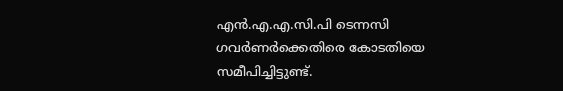എൻ.എ.എ.സി.പി ടെന്നസി ഗവർണർക്കെതിരെ കോടതിയെ സമീപിച്ചിട്ടുണ്ട്.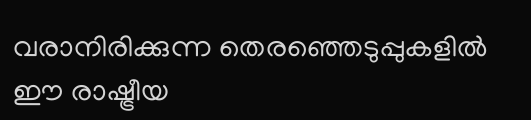വരാനിരിക്കുന്ന തെരഞ്ഞെടുപ്പുകളിൽ ഈ രാഷ്ട്രീയ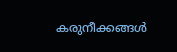കരുനീക്കങ്ങൾ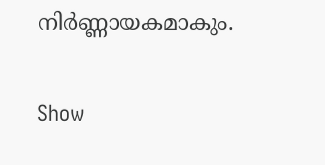നിർണ്ണായകമാകും.

Show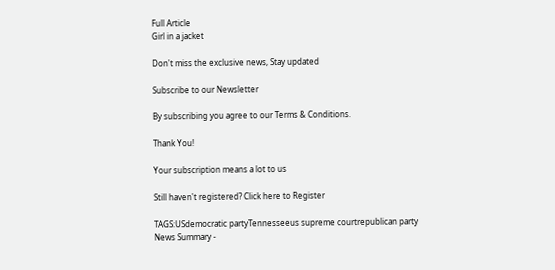Full Article
Girl in a jacket

Don't miss the exclusive news, Stay updated

Subscribe to our Newsletter

By subscribing you agree to our Terms & Conditions.

Thank You!

Your subscription means a lot to us

Still haven't registered? Click here to Register

TAGS:USdemocratic partyTennesseeus supreme courtrepublican party
News Summary -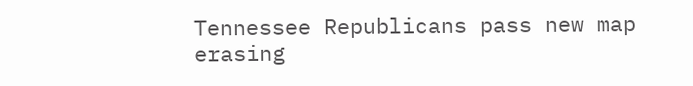Tennessee Republicans pass new map erasing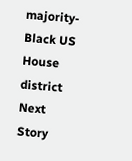majority-Black US House district
Next Story